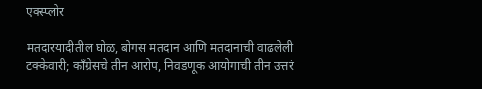एक्स्प्लोर

मतदारयादीतील घोळ, बोगस मतदान आणि मतदानाची वाढलेली टक्केवारी; काँग्रेसचे तीन आरोप, निवडणूक आयोगाची तीन उत्तरं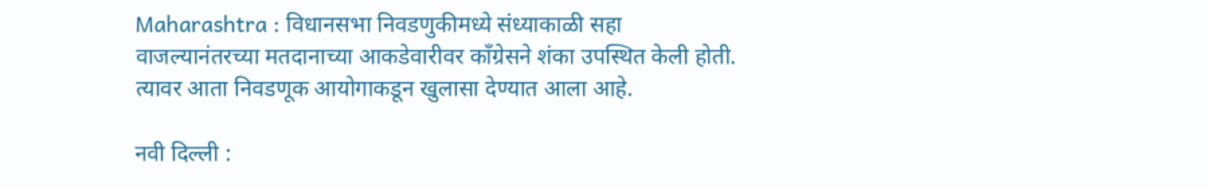Maharashtra : विधानसभा निवडणुकीमध्ये संध्याकाळी सहा वाजल्यानंतरच्या मतदानाच्या आकडेवारीवर काँग्रेसने शंका उपस्थित केली होती. त्यावर आता निवडणूक आयोगाकडून खुलासा देण्यात आला आहे.

नवी दिल्ली :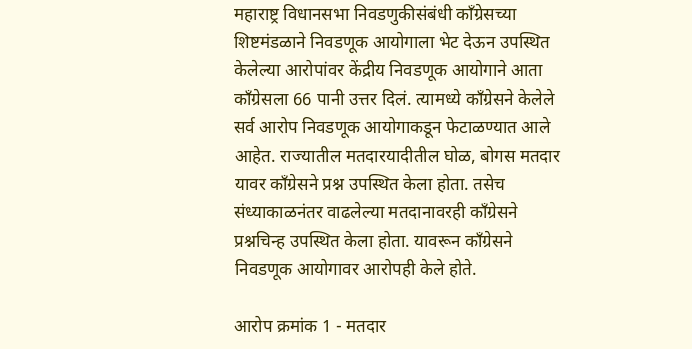महाराष्ट्र विधानसभा निवडणुकीसंबंधी काँग्रेसच्या शिष्टमंडळाने निवडणूक आयोगाला भेट देऊन उपस्थित केलेल्या आरोपांवर केंद्रीय निवडणूक आयोगाने आता काँग्रेसला 66 पानी उत्तर दिलं. त्यामध्ये काँग्रेसने केलेले सर्व आरोप निवडणूक आयोगाकडून फेटाळण्यात आले आहेत. राज्यातील मतदारयादीतील घोळ, बोगस मतदार यावर काँग्रेसने प्रश्न उपस्थित केला होता. तसेच संध्याकाळनंतर वाढलेल्या मतदानावरही काँग्रेसने प्रश्नचिन्ह उपस्थित केला होता. यावरून काँग्रेसने निवडणूक आयोगावर आरोपही केले होते.

आरोप क्रमांक 1 - मतदार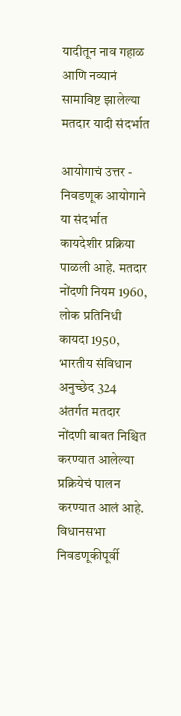यादीतून नाव गहाळ आणि नव्यानं सामाविष्ट झालेल्या मतदार यादी संदर्भात

आयोगाचं उत्तर - निवडणूक आयोगाने या संदर्भात कायदेशीर प्रक्रिया पाळली आहे. मतदार नोंदणी नियम 1960, लोक प्रतिनिधी कायदा 1950, भारतीय संविधान अनुच्छेद 324 अंतर्गत मतदार नोंदणी बाबत निश्चित करण्यात आलेल्या प्रक्रियेचं पालन करण्यात आलं आहे. विधानसभा निवडणूकीपूर्वी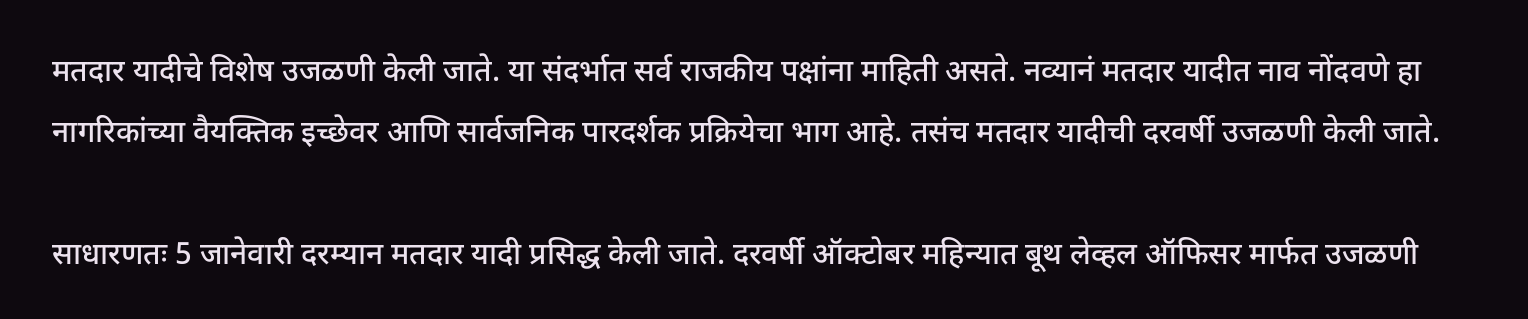मतदार यादीचे विशेष उजळणी केली जाते. या संदर्भात सर्व राजकीय पक्षांना माहिती असते. नव्यानं मतदार यादीत नाव नोंदवणे हा नागरिकांच्या वैयक्तिक इच्छेवर आणि सार्वजनिक पारदर्शक प्रक्रियेचा भाग आहे. तसंच मतदार यादीची दरवर्षी उजळणी केली जाते.

साधारणतः 5 जानेवारी दरम्यान मतदार यादी प्रसिद्ध केली जाते. दरवर्षी ऑक्टोबर महिन्यात बूथ लेव्हल ऑफिसर मार्फत उजळणी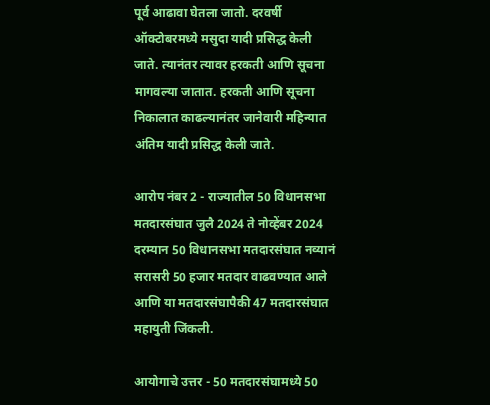पूर्व आढावा घेतला जातो. दरवर्षी ऑक्टोबरमध्ये मसुदा यादी प्रसिद्ध केली जाते. त्यानंतर त्यावर हरकती आणि सूचना मागवल्या जातात. हरकती आणि सूचना निकालात काढल्यानंतर जानेवारी महिन्यात अंतिम यादी प्रसिद्ध केली जाते.

आरोप नंबर 2 - राज्यातील 50 विधानसभा मतदारसंघात जुलै 2024 ते नोव्हेंबर 2024 दरम्यान 50 विधानसभा मतदारसंघात नव्यानं सरासरी 50 हजार मतदार वाढवण्यात आले आणि या मतदारसंघापैकी 47 मतदारसंघात महायुती जिंकली.

आयोगाचे उत्तर - 50 मतदारसंघामध्ये 50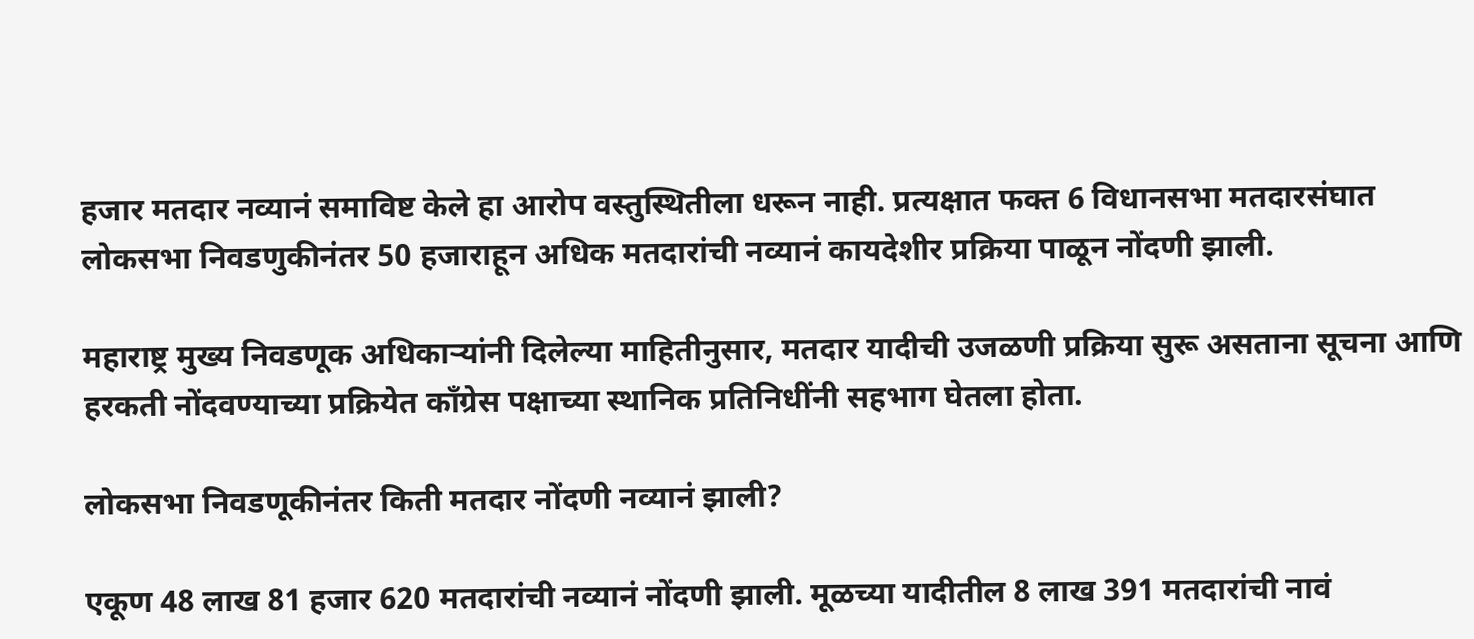हजार मतदार नव्यानं समाविष्ट केले हा आरोप वस्तुस्थितीला धरून नाही. प्रत्यक्षात फक्त 6 विधानसभा मतदारसंघात लोकसभा निवडणुकीनंतर 50 हजाराहून अधिक मतदारांची नव्यानं कायदेशीर प्रक्रिया पाळून नोंदणी झाली.

महाराष्ट्र मुख्य निवडणूक अधिकाऱ्यांनी दिलेल्या माहितीनुसार, मतदार यादीची उजळणी प्रक्रिया सुरू असताना सूचना आणि हरकती नोंदवण्याच्या प्रक्रियेत काँग्रेस पक्षाच्या स्थानिक प्रतिनिधींनी सहभाग घेतला होता.

लोकसभा निवडणूकीनंतर किती मतदार नोंदणी नव्यानं झाली?

एकूण 48 लाख 81 हजार 620 मतदारांची नव्यानं नोंदणी झाली. मूळच्या यादीतील 8 लाख 391 मतदारांची नावं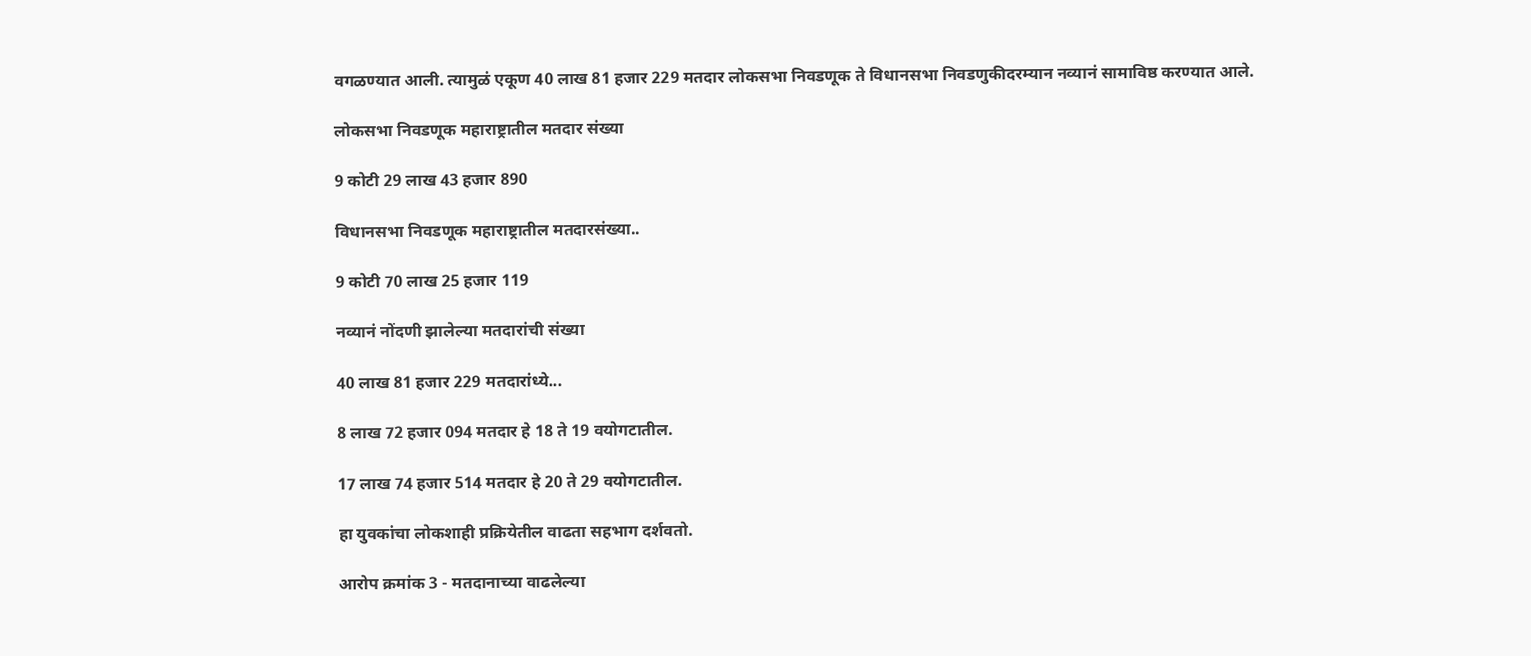वगळण्यात आली. त्यामुळं एकूण 40 लाख 81 हजार 229 मतदार लोकसभा निवडणूक ते विधानसभा निवडणुकीदरम्यान नव्यानं सामाविष्ठ करण्यात आले.

लोकसभा निवडणूक महाराष्ट्रातील मतदार संख्या

9 कोटी 29 लाख 43 हजार 890

विधानसभा निवडणूक महाराष्ट्रातील मतदारसंख्या..

9 कोटी 70 लाख 25 हजार 119

नव्यानं नोंदणी झालेल्या मतदारांची संख्या

40 लाख 81 हजार 229 मतदारांध्ये...

8 लाख 72 हजार 094 मतदार हे 18 ते 19 वयोगटातील.

17 लाख 74 हजार 514 मतदार हे 20 ते 29 वयोगटातील.

हा युवकांचा लोकशाही प्रक्रियेतील वाढता सहभाग दर्शवतो.

आरोप क्रमांक 3 - मतदानाच्या वाढलेल्या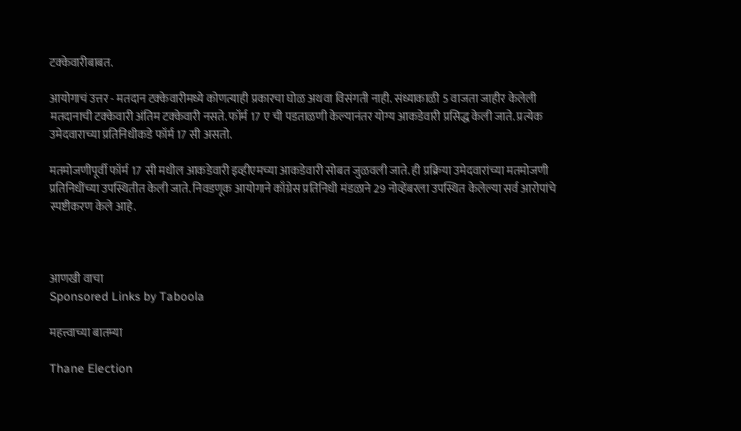टक्केवारीबाबत.

आयोगाचं उत्तर - मतदान टक्केवारीमध्ये कोणत्याही प्रकारचा घोळ अथवा विसंगती नाही. संध्याकाळी 5 वाजता जाहीर केलेली मतदानाची टक्केवारी अंतिम टक्केवारी नसते. फॉर्म 17 ए ची पडताळणी केल्यानंतर योग्य आकडेवारी प्रसिद्ध केली जाते. प्रत्येक उमेदवाराच्या प्रतिनिधीकडे फॉर्म 17 सी असतो.

मतमोजणीपूर्वी फॉर्म 17 सी मधील आकडेवारी इव्हीएमच्या आकडेवारी सोबत जुळवली जाते. ही प्रक्रिया उमेदवारांच्या मतमोजणी प्रतिनिधींच्या उपस्थितीत केली जाते. निवडणूक आयोगाने काँग्रेस प्रतिनिधी मंडळाने 29 नोव्हेंबरला उपस्थित केलेल्या सर्व आरोपांचे स्पष्टीकरण केले आहे.



आणखी वाचा
Sponsored Links by Taboola

महत्त्वाच्या बातम्या

Thane Election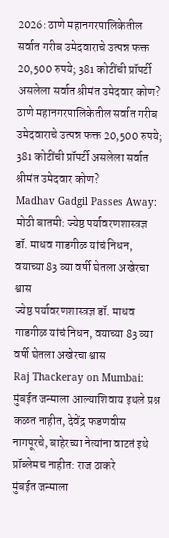2026: ठाणे महानगरपालिकेतील सर्वात गरीब उमेदवाराचे उत्पन्न फक्त 20,500 रुपये; 381 कोटींची प्रॉपर्टी असलेला सर्वात श्रीमंत उमेदवार कोण?
ठाणे महानगरपालिकेतील सर्वात गरीब उमेदवाराचे उत्पन्न फक्त 20,500 रुपये; 381 कोटींची प्रॉपर्टी असलेला सर्वात श्रीमंत उमेदवार कोण?
Madhav Gadgil Passes Away: मोठी बातमी: ज्येष्ठ पर्यावरणशास्त्रज्ञ डॉ. माधव गाडगीळ यांचं निधन, वयाच्या 83 व्या वर्षी घेतला अखेरचा श्वास
ज्येष्ठ पर्यावरणशास्त्रज्ञ डॉ. माधव गाडगीळ यांचं निधन, वयाच्या 83 व्या वर्षी घेतला अखेरचा श्वास
Raj Thackeray on Mumbai: मुंबईत जन्माला आल्याशिवाय इथले प्रश्न कळत नाहीत, देवेंद्र फडणवीस नागपूरचे, बाहेरच्या नेत्यांना वाटतं इथे प्रॉब्लेमच नाहीत: राज ठाकरे
मुंबईत जन्माला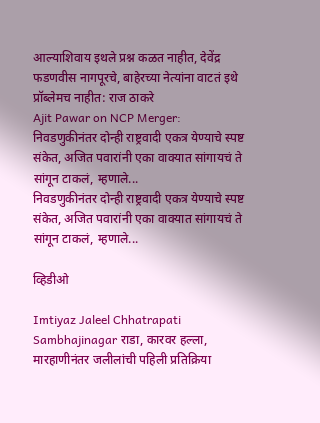आल्याशिवाय इथले प्रश्न कळत नाहीत, देवेंद्र फडणवीस नागपूरचे, बाहेरच्या नेत्यांना वाटतं इथे प्रॉब्लेमच नाहीत: राज ठाकरे
Ajit Pawar on NCP Merger: निवडणुकीनंतर दोन्ही राष्ट्रवादी एकत्र येण्याचे स्पष्ट संकेत, अजित पवारांनी एका वाक्यात सांगायचं ते सांगून टाकलं, म्हणाले...
निवडणुकीनंतर दोन्ही राष्ट्रवादी एकत्र येण्याचे स्पष्ट संकेत, अजित पवारांनी एका वाक्यात सांगायचं ते सांगून टाकलं, म्हणाले...

व्हिडीओ

Imtiyaz Jaleel Chhatrapati Sambhajinagar राडा, कारवर हल्ला, मारहाणीनंतर जलीलांची पहिली प्रतिक्रिया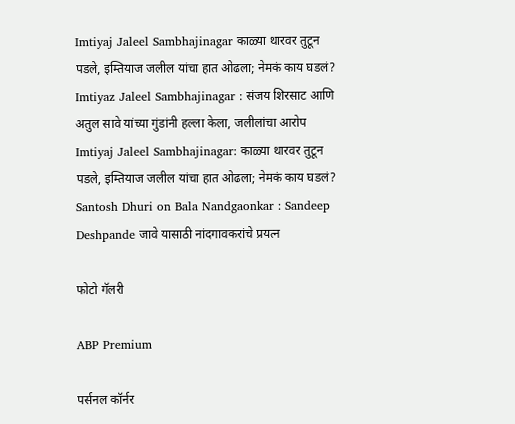Imtiyaj Jaleel Sambhajinagar काळ्या थारवर तुटून पडले, इम्तियाज जलील यांचा हात ओढला; नेमकं काय घडलं?
Imtiyaz Jaleel Sambhajinagar : संजय शिरसाट आणि अतुल सावे यांच्या गुंडांनी हल्ला केला, जलीलांचा आरोप
Imtiyaj Jaleel Sambhajinagar: काळ्या थारवर तुटून पडले, इम्तियाज जलील यांचा हात ओढला; नेमकं काय घडलं?
Santosh Dhuri on Bala Nandgaonkar : Sandeep Deshpande जावे यासाठी नांदगावकरांचे प्रयत्न

फोटो गॅलरी

ABP Premium

पर्सनल कॉर्नर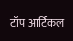टॉप आर्टिकल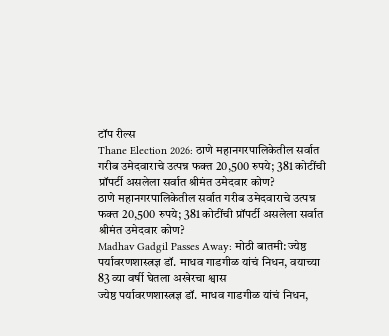टॉप रील्स
Thane Election 2026: ठाणे महानगरपालिकेतील सर्वात गरीब उमेदवाराचे उत्पन्न फक्त 20,500 रुपये; 381 कोटींची प्रॉपर्टी असलेला सर्वात श्रीमंत उमेदवार कोण?
ठाणे महानगरपालिकेतील सर्वात गरीब उमेदवाराचे उत्पन्न फक्त 20,500 रुपये; 381 कोटींची प्रॉपर्टी असलेला सर्वात श्रीमंत उमेदवार कोण?
Madhav Gadgil Passes Away: मोठी बातमी: ज्येष्ठ पर्यावरणशास्त्रज्ञ डॉ. माधव गाडगीळ यांचं निधन, वयाच्या 83 व्या वर्षी घेतला अखेरचा श्वास
ज्येष्ठ पर्यावरणशास्त्रज्ञ डॉ. माधव गाडगीळ यांचं निधन,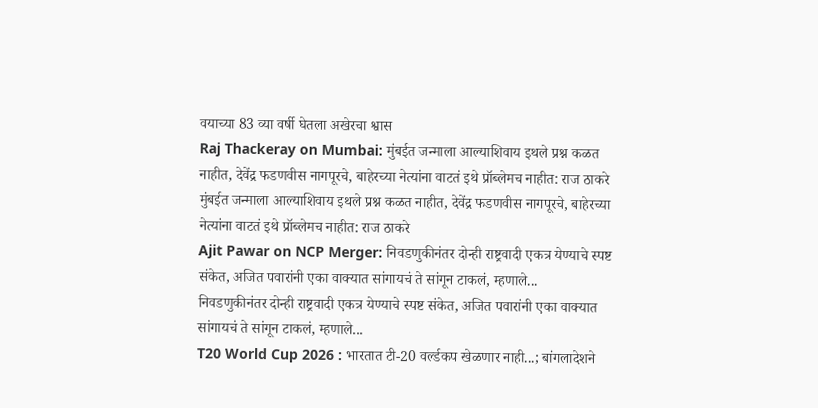वयाच्या 83 व्या वर्षी घेतला अखेरचा श्वास
Raj Thackeray on Mumbai: मुंबईत जन्माला आल्याशिवाय इथले प्रश्न कळत नाहीत, देवेंद्र फडणवीस नागपूरचे, बाहेरच्या नेत्यांना वाटतं इथे प्रॉब्लेमच नाहीत: राज ठाकरे
मुंबईत जन्माला आल्याशिवाय इथले प्रश्न कळत नाहीत, देवेंद्र फडणवीस नागपूरचे, बाहेरच्या नेत्यांना वाटतं इथे प्रॉब्लेमच नाहीत: राज ठाकरे
Ajit Pawar on NCP Merger: निवडणुकीनंतर दोन्ही राष्ट्रवादी एकत्र येण्याचे स्पष्ट संकेत, अजित पवारांनी एका वाक्यात सांगायचं ते सांगून टाकलं, म्हणाले...
निवडणुकीनंतर दोन्ही राष्ट्रवादी एकत्र येण्याचे स्पष्ट संकेत, अजित पवारांनी एका वाक्यात सांगायचं ते सांगून टाकलं, म्हणाले...
T20 World Cup 2026 : भारतात टी-20 वर्ल्डकप खेळणार नाही...; बांगलादेशने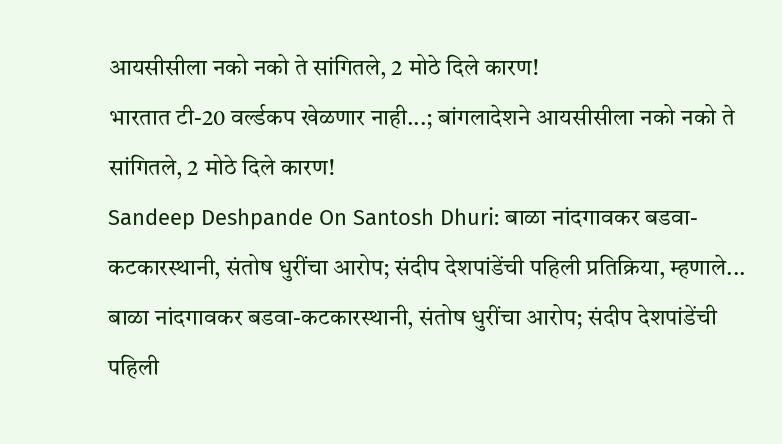आयसीसीला नको नको ते सांगितले, 2 मोठे दिले कारण!
भारतात टी-20 वर्ल्डकप खेळणार नाही...; बांगलादेशने आयसीसीला नको नको ते सांगितले, 2 मोठे दिले कारण!
Sandeep Deshpande On Santosh Dhuri: बाळा नांदगावकर बडवा-कटकारस्थानी, संतोष धुरींचा आरोप; संदीप देशपांडेंची पहिली प्रतिक्रिया, म्हणाले...
बाळा नांदगावकर बडवा-कटकारस्थानी, संतोष धुरींचा आरोप; संदीप देशपांडेंची पहिली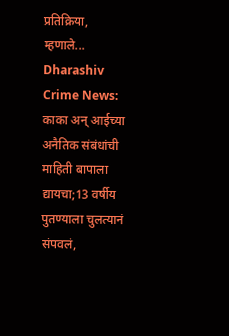प्रतिक्रिया, म्हणाले...
Dharashiv Crime News: काका अन् आईच्या अनैतिक संबंधांची माहिती बापाला द्यायचा;13 वर्षीय पुतण्याला चुलत्यानं संपवलं,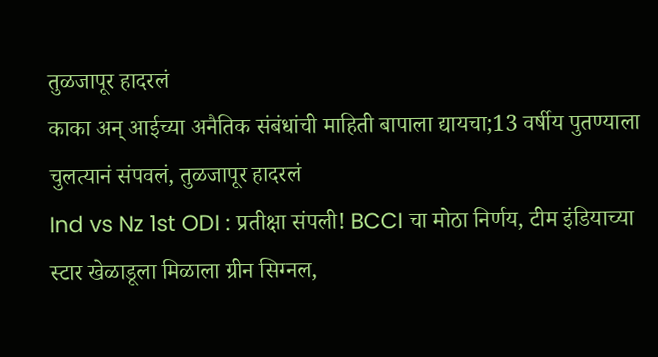तुळजापूर हादरलं
काका अन् आईच्या अनैतिक संबंधांची माहिती बापाला द्यायचा;13 वर्षीय पुतण्याला चुलत्यानं संपवलं, तुळजापूर हादरलं
Ind vs Nz 1st ODI : प्रतीक्षा संपली! BCCI चा मोठा निर्णय, टीम इंडियाच्या स्टार खेळाडूला मिळाला ग्रीन सिग्नल,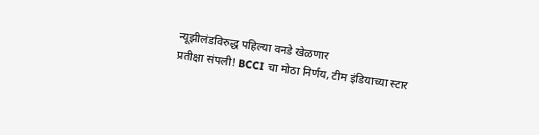न्यूझीलंडविरुद्ध पहिल्या वनडे खेळणार
प्रतीक्षा संपली! BCCI चा मोठा निर्णय, टीम इंडियाच्या स्टार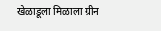खेळाडूला मिळाला ग्रीन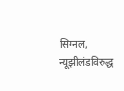सिग्नल, न्यूझीलंडविरुद्ध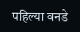पहिल्या वनडे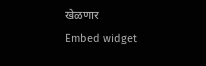खेळणार
Embed widget